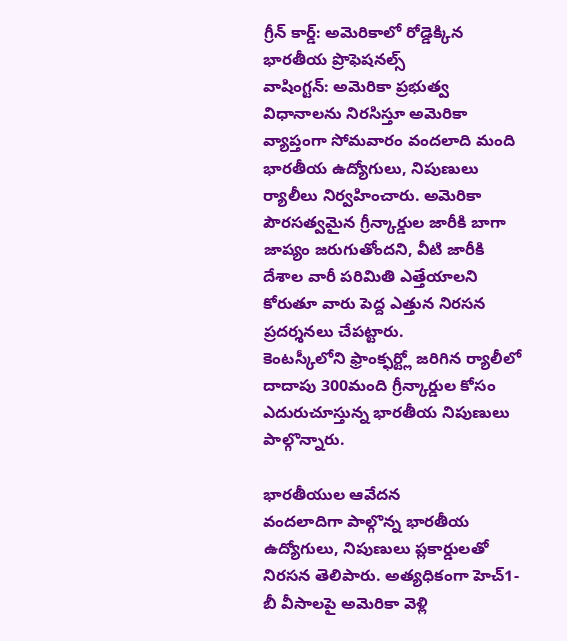గ్రీన్ కార్డ్: అమెరికాలో రోడ్డెక్కిన భారతీయ ప్రొఫెషనల్స్
వాషింగ్టన్: అమెరికా ప్రభుత్వ విధానాలను నిరసిస్తూ అమెరికా వ్యాప్తంగా సోమవారం వందలాది మంది భారతీయ ఉద్యోగులు, నిపుణులు ర్యాలీలు నిర్వహించారు. అమెరికా పౌరసత్వమైన గ్రీన్కార్డుల జారీకి బాగా జాప్యం జరుగుతోందని, వీటి జారీకి దేశాల వారీ పరిమితి ఎత్తేయాలని కోరుతూ వారు పెద్ద ఎత్తున నిరసన ప్రదర్శనలు చేపట్టారు.
కెంటస్కీలోని ఫ్రాంక్ఫర్ట్లో జరిగిన ర్యాలీలో దాదాపు 300మంది గ్రీన్కార్డుల కోసం ఎదురుచూస్తున్న భారతీయ నిపుణులు పాల్గొన్నారు.

భారతీయుల ఆవేదన
వందలాదిగా పాల్గొన్న భారతీయ ఉద్యోగులు, నిపుణులు ప్లకార్డులతో నిరసన తెలిపారు. అత్యధికంగా హెచ్1-బీ వీసాలపై అమెరికా వెళ్లి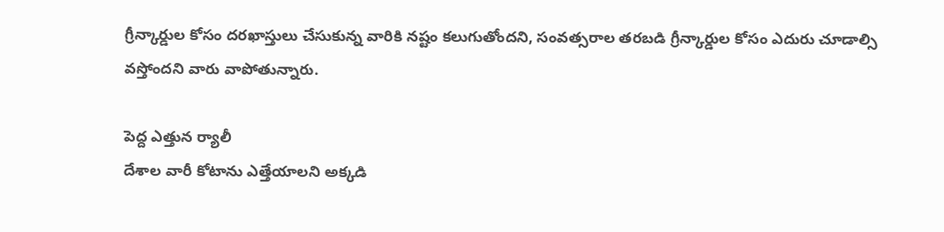గ్రీన్కార్డుల కోసం దరఖాస్తులు చేసుకున్న వారికి నష్టం కలుగుతోందని, సంవత్సరాల తరబడి గ్రీన్కార్డుల కోసం ఎదురు చూడాల్సి వస్తోందని వారు వాపోతున్నారు.

పెద్ద ఎత్తున ర్యాలీ
దేశాల వారీ కోటాను ఎత్తేయాలని అక్కడి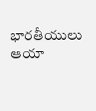భారతీయులు ఆయా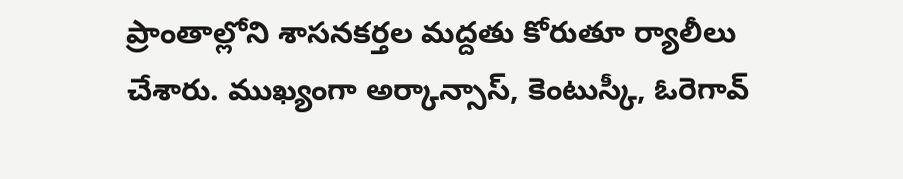ప్రాంతాల్లోని శాసనకర్తల మద్దతు కోరుతూ ర్యాలీలు చేశారు. ముఖ్యంగా అర్కాన్సాస్, కెంటుస్కీ, ఓరెగావ్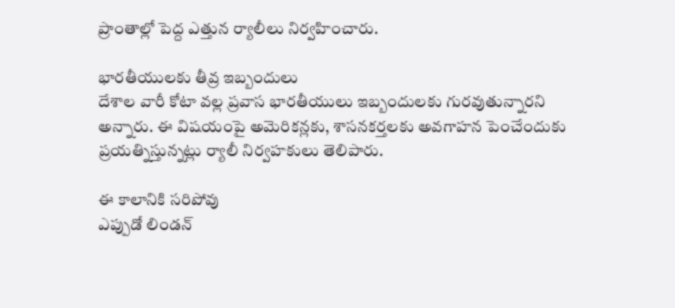ప్రాంతాల్లో పెద్ద ఎత్తున ర్యాలీలు నిర్వహించారు.

భారతీయులకు తీవ్ర ఇబ్బందులు
దేశాల వారీ కోటా వల్ల ప్రవాస భారతీయులు ఇబ్బందులకు గురవుతున్నారని అన్నారు. ఈ విషయంపై అమెరికన్లకు, శాసనకర్తలకు అవగాహన పెంచేందుకు ప్రయత్నిస్తున్నట్లు ర్యాలీ నిర్వహకులు తెలిపారు.

ఈ కాలానికి సరిపోవు
ఎప్పుడో లిండన్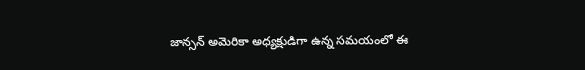జాన్సన్ అమెరికా అధ్యక్షుడిగా ఉన్న సమయంలో ఈ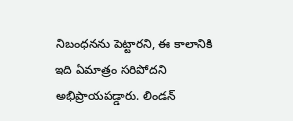నిబంధనను పెట్టారని, ఈ కాలానికి ఇది ఏమాత్రం సరిపోదని అభిప్రాయపడ్డారు. లిండన్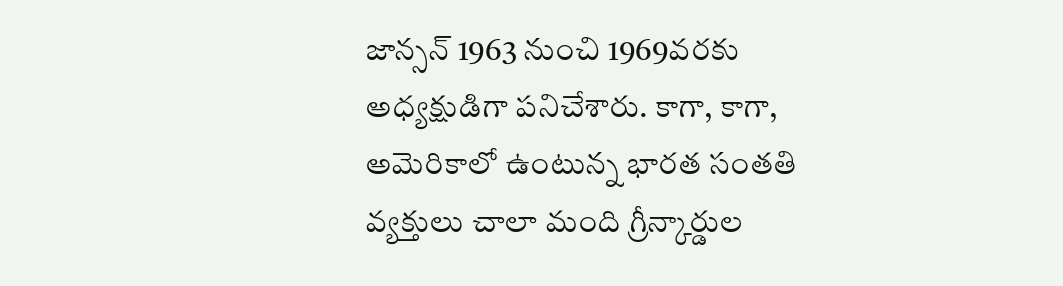జాన్సన్ 1963 నుంచి 1969వరకు అధ్యక్షుడిగా పనిచేశారు. కాగా, కాగా, అమెరికాలో ఉంటున్న భారత సంతతి వ్యక్తులు చాలా మంది గ్రీన్కార్డుల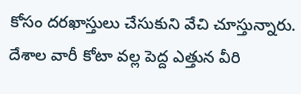కోసం దరఖాస్తులు చేసుకుని వేచి చూస్తున్నారు. దేశాల వారీ కోటా వల్ల పెద్ద ఎత్తున వీరి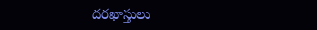దరఖాస్తులు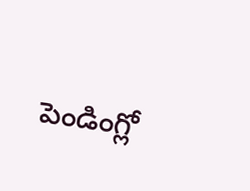పెండింగ్లో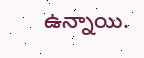ఉన్నాయి.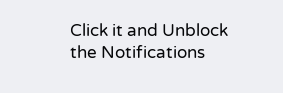Click it and Unblock the Notifications